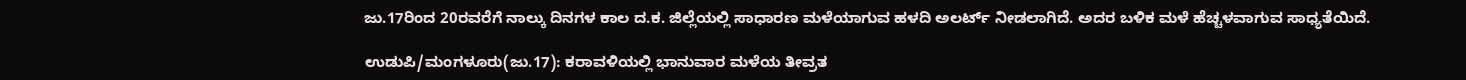ಜು.17ರಿಂದ 20ರವರೆಗೆ ನಾಲ್ಕು ದಿನಗಳ ಕಾಲ ದ.ಕ. ಜಿಲ್ಲೆಯಲ್ಲಿ ಸಾಧಾರಣ ಮಳೆಯಾಗುವ ಹಳದಿ ಅಲರ್ಟ್‌ ನೀಡಲಾಗಿದೆ. ಅದರ ಬಳಿಕ ಮಳೆ ಹೆಚ್ಚಳವಾಗುವ ಸಾಧ್ಯತೆಯಿದೆ.

ಉಡುಪಿ/ಮಂಗಳೂರು(ಜು.17): ಕರಾವಳಿಯಲ್ಲಿ ಭಾನುವಾರ ಮಳೆಯ ತೀವ್ರತ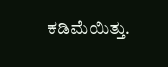ಕಡಿಮೆಯಿತ್ತು.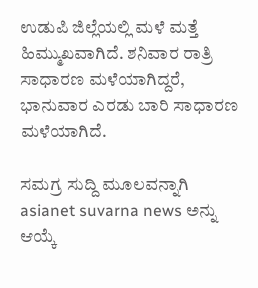ಉಡುಪಿ ಜಿಲ್ಲೆಯಲ್ಲಿ ಮಳೆ ಮತ್ತೆ ಹಿಮ್ಮುಖವಾಗಿದೆ. ಶನಿವಾರ ರಾತ್ರಿ ಸಾಧಾರಣ ಮಳೆಯಾಗಿದ್ದರೆ, ಭಾನುವಾರ ಎರಡು ಬಾರಿ ಸಾಧಾರಣ ಮಳೆಯಾಗಿದೆ.

ಸಮಗ್ರ ಸುದ್ದಿ ಮೂಲವನ್ನಾಗಿ asianet suvarna news ಅನ್ನು ಆಯ್ಕೆ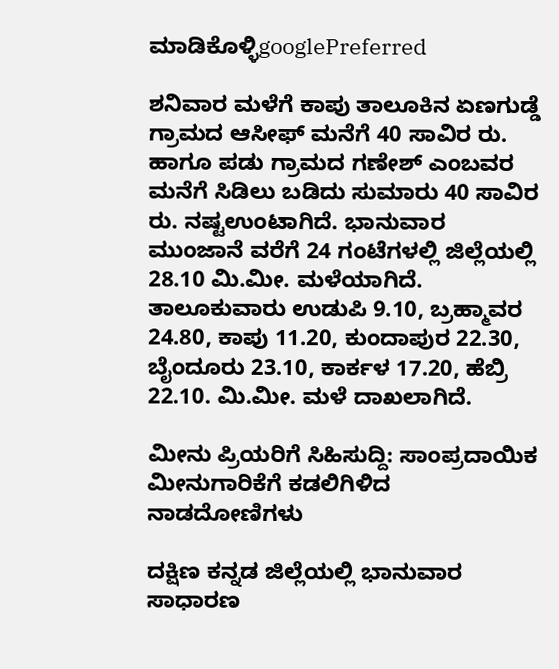ಮಾಡಿಕೊಳ್ಳಿgooglePreferred

ಶನಿವಾರ ಮಳೆಗೆ ಕಾಪು ತಾಲೂಕಿನ ಏಣಗುಡ್ಡೆ ಗ್ರಾಮದ ಆಸೀಫ್‌ ಮನೆಗೆ 40 ಸಾವಿರ ರು. ಹಾಗೂ ಪಡು ಗ್ರಾಮದ ಗಣೇಶ್‌ ಎಂಬವರ ಮನೆಗೆ ಸಿಡಿಲು ಬಡಿದು ಸುಮಾರು 40 ಸಾವಿರ ರು. ನಷ್ಟಉಂಟಾಗಿದೆ. ಭಾನುವಾರ ಮುಂಜಾನೆ ವರೆಗೆ 24 ಗಂಟೆಗಳಲ್ಲಿ ಜಿಲ್ಲೆಯಲ್ಲಿ 28.10 ಮಿ.ಮೀ. ಮಳೆಯಾಗಿದೆ. ತಾಲೂಕುವಾರು ಉಡುಪಿ 9.10, ಬ್ರಹ್ಮಾವರ 24.80, ಕಾಪು 11.20, ಕುಂದಾಪುರ 22.30, ಬೈಂದೂರು 23.10, ಕಾರ್ಕಳ 17.20, ಹೆಬ್ರಿ 22.10. ಮಿ.ಮೀ. ಮಳೆ ದಾಖಲಾಗಿದೆ.

ಮೀನು ಪ್ರಿಯರಿಗೆ ಸಿಹಿಸುದ್ದಿ: ಸಾಂಪ್ರದಾಯಿಕ ಮೀನುಗಾರಿಕೆಗೆ ಕಡಲಿಗಿಳಿದ ನಾಡದೋಣಿಗಳು

ದಕ್ಷಿಣ ಕನ್ನಡ ಜಿಲ್ಲೆಯಲ್ಲಿ ಭಾನುವಾರ ಸಾಧಾರಣ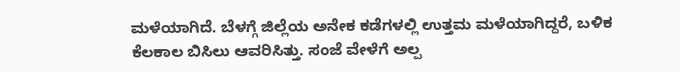ಮಳೆಯಾಗಿದೆ. ಬೆಳಗ್ಗೆ ಜಿಲ್ಲೆಯ ಅನೇಕ ಕಡೆಗಳಲ್ಲಿ ಉತ್ತಮ ಮಳೆಯಾಗಿದ್ದರೆ, ಬಳಿಕ ಕೆಲಕಾಲ ಬಿಸಿಲು ಆವರಿಸಿತ್ತು. ಸಂಜೆ ವೇಳೆಗೆ ಅಲ್ಪ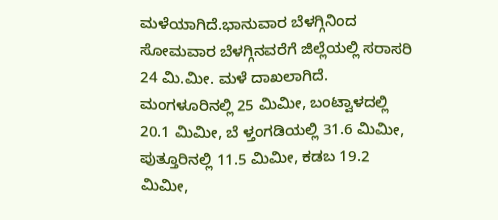ಮಳೆಯಾಗಿದೆ.ಭಾನುವಾರ ಬೆಳಗ್ಗಿನಿಂದ ಸೋಮವಾರ ಬೆಳಗ್ಗಿನವರೆಗೆ ಜಿಲ್ಲೆಯಲ್ಲಿ ಸರಾಸರಿ 24 ಮಿ.ಮೀ. ಮಳೆ ದಾಖಲಾಗಿದೆ. ಮಂಗಳೂರಿನಲ್ಲಿ 25 ಮಿಮೀ, ಬಂಟ್ವಾಳದಲ್ಲಿ 20.1 ಮಿಮೀ, ಬೆ ಳ್ತಂಗಡಿಯಲ್ಲಿ 31.6 ಮಿಮೀ, ಪುತ್ತೂರಿನಲ್ಲಿ 11.5 ಮಿಮೀ, ಕಡಬ 19.2 ಮಿಮೀ,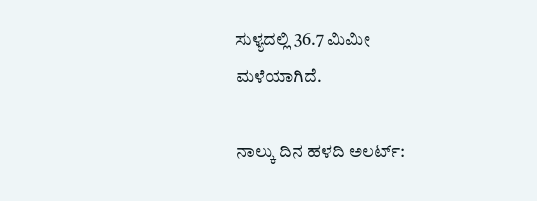ಸುಳ್ಯದಲ್ಲಿ 36.7 ಮಿಮೀ ಮಳೆಯಾಗಿದೆ.

ನಾಲ್ಕು ದಿನ ಹಳದಿ ಅಲರ್ಟ್‌: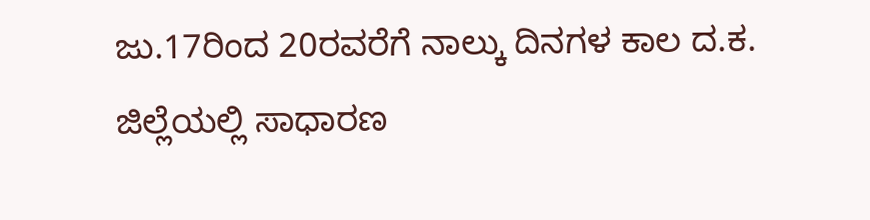ಜು.17ರಿಂದ 20ರವರೆಗೆ ನಾಲ್ಕು ದಿನಗಳ ಕಾಲ ದ.ಕ. ಜಿಲ್ಲೆಯಲ್ಲಿ ಸಾಧಾರಣ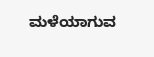ಮಳೆಯಾಗುವ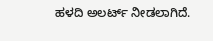ಹಳದಿ ಅಲರ್ಟ್‌ ನೀಡಲಾಗಿದೆ.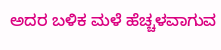ಅದರ ಬಳಿಕ ಮಳೆ ಹೆಚ್ಚಳವಾಗುವ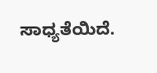ಸಾಧ್ಯತೆಯಿದೆ.